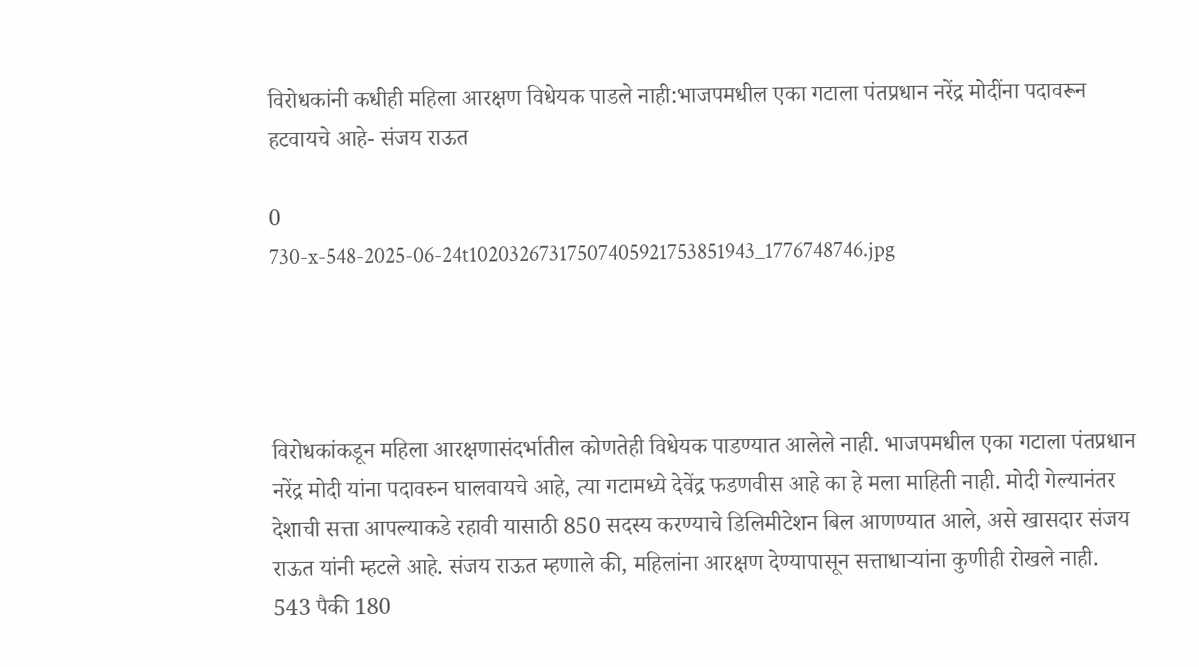विरोधकांनी कधीही महिला आरक्षण विधेयक पाडले नाही:भाजपमधील एका गटाला पंतप्रधान नरेंद्र मोदींना पदावरून हटवायचे आहे- संजय राऊत

0
730-x-548-2025-06-24t10203267317507405921753851943_1776748746.jpg




विरोधकांकडून महिला आरक्षणासंदर्भातील कोणतेही विधेयक पाडण्यात आलेले नाही. भाजपमधील एका गटाला पंतप्रधान नरेंद्र मोदी यांना पदावरुन घालवायचे आहे, त्या गटामध्ये देवेंद्र फडणवीस आहे का हे मला माहिती नाही. मोदी गेल्यानंतर देशाची सत्ता आपल्याकडे रहावी यासाठी 850 सदस्य करण्याचे डिलिमीटेशन बिल आणण्यात आले, असे खासदार संजय राऊत यांनी म्हटले आहे. संजय राऊत म्हणाले की, महिलांना आरक्षण देण्यापासून सत्ताधाऱ्यांना कुणीही रोखले नाही. 543 पैकी 180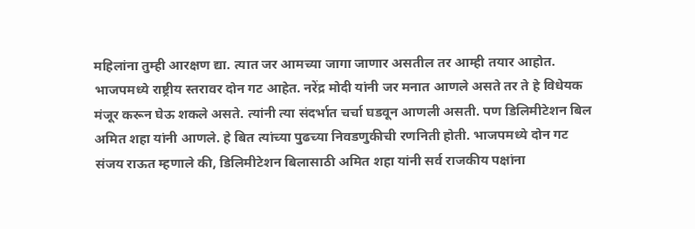महिलांना तुम्ही आरक्षण द्या. त्यात जर आमच्या जागा जाणार असतील तर आम्ही तयार आहोत. भाजपमध्ये राष्ट्रीय स्तरावर दोन गट आहेत. नरेंद्र मोदी यांनी जर मनात आणले असते तर ते हे विधेयक मंजूर करून घेऊ शकले असते. त्यांनी त्या संदर्भात चर्चा घडवून आणली असती. पण डिलिमीटेशन बिल अमित शहा यांनी आणले. हे बित त्यांच्या पुढच्या निवडणुकीची रणनिती होती. भाजपमध्ये दोन गट संजय राऊत म्हणाले की, डिलिमीटेशन बिलासाठी अमित शहा यांनी सर्व राजकीय पक्षांना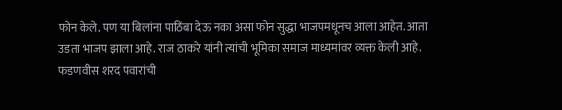फोन केले. पण या बिलांना पाठिंबा देऊ नका असा फोन सुद्धा भाजपमधूनच आला आहेत. आता उडता भाजप झाला आहे. राज ठाकरे यांनी त्यांची भूमिका समाज माध्यमांवर व्यक्त केली आहे. फडणवीस शरद पवारांची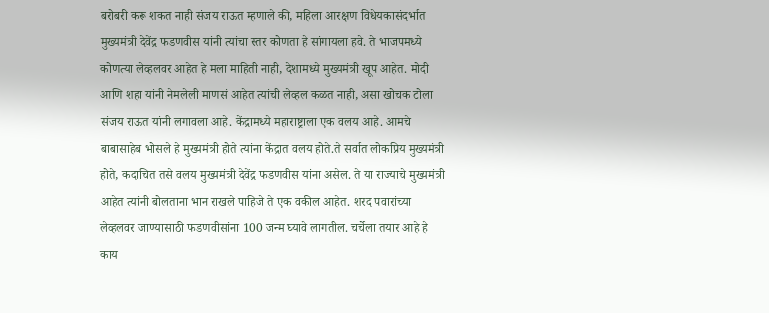बरोबरी करू शकत नाही संजय राऊत म्हणाले की, महिला आरक्षण विधेयकासंदर्भात मुख्यमंत्री देवेंद्र फडणवीस यांनी त्यांचा स्तर कोणता हे सांगायला हवे. ते भाजपमध्ये कोणत्या लेव्हलवर आहेत हे मला माहिती नाही, देशामध्ये मुख्यमंत्री खूप आहेत. मोदी आणि शहा यांनी नेमलेली माणसं आहेत त्यांची लेव्हल कळत नाही, असा खोचक टोला संजय राऊत यांनी लगावला आहे. केंद्रामध्ये महाराष्ट्राला एक वलय आहे. आमचे बाबासाहेब भोसले हे मुख्यमंत्री होते त्यांना केंद्रात वलय होते.ते सर्वात लोकप्रिय मुख्यमंत्री होते, कदाचित तसे वलय मुख्यमंत्री देवेंद्र फडणवीस यांना असेल. ते या राज्याचे मुख्यमंत्री आहेत त्यांनी बोलताना भान राखले पाहिजे ते एक वकील आहेत. शरद पवारांच्या लेव्हलवर जाण्यासाठी फडणवीसांना 100 जन्म घ्यावे लागतील. चर्चेला तयार आहे हे काय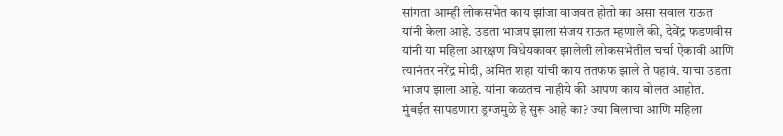सांगता आम्ही लोकसभेत काय झांजा वाजवत होतो का असा सवाल राऊत यांनी केला आहे. उडता भाजप झाला संजय राऊत म्हणाले की, देवेंद्र फडणवीस यांनी या महिला आरक्षण विधेयकावर झालेली लोकसभेतील चर्चा ऐकावी आणि त्यानंतर नरेंद्र मोदी, अमित शहा यांची काय ततफफ झाले ते पहावं. याचा उडता भाजप झाला आहे. यांना कळतच नाहीये की आपण काय बोलत आहोत. मुंबईत सापडणारा ड्रग्जमुळे हे सुरू आहे का? ज्या बिलाचा आणि महिला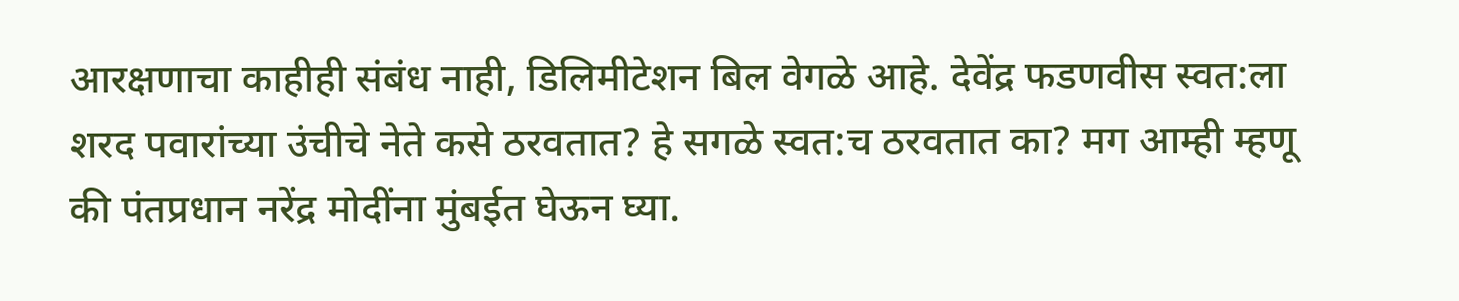आरक्षणाचा काहीही संबंध नाही, डिलिमीटेशन बिल वेगळे आहे. देवेंद्र फडणवीस स्वत:ला शरद पवारांच्या उंचीचे नेते कसे ठरवतात? हे सगळे स्वत:च ठरवतात का? मग आम्ही म्हणू की पंतप्रधान नरेंद्र मोदींना मुंबईत घेऊन घ्या.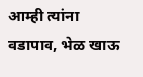आम्ही त्यांना वडापाव, भेळ खाऊ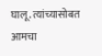घालू. त्यांच्यासोबत आमचा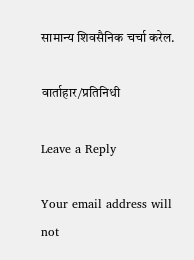सामान्य शिवसैनिक चर्चा करेल.

वार्ताहार/प्रतिनिधी

Leave a Reply

Your email address will not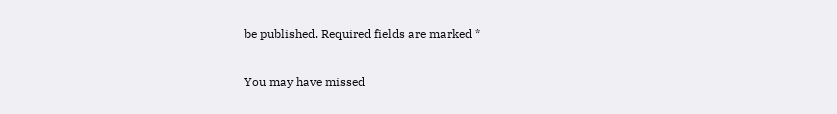be published. Required fields are marked *

You may have missed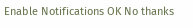Enable Notifications OK No thanks